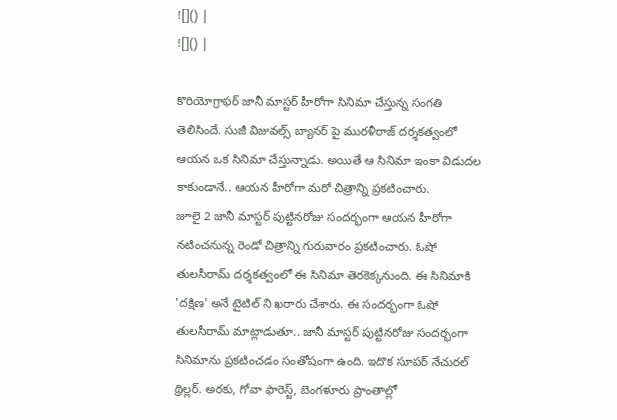![]() |
![]() |

కొరియోగ్రాఫర్ జానీ మాస్టర్ హీరోగా సినిమా చేస్తున్న సంగతి తెలిసిందే. సుజీ విజువల్స్ బ్యానర్ పై మురళీరాజ్ దర్శకత్వంలో ఆయన ఒక సినిమా చేస్తున్నాడు. అయితే ఆ సినిమా ఇంకా విడుదల కాకుండానే.. ఆయన హీరోగా మరో చిత్రాన్ని ప్రకటించారు.
జూలై 2 జానీ మాస్టర్ పుట్టినరోజు సందర్భంగా ఆయన హీరోగా నటించనున్న రెండో చిత్రాన్ని గురువారం ప్రకటించారు. ఓషో తులసీరామ్ దర్శకత్వంలో ఈ సినిమా తెరకెక్కనుంది. ఈ సినిమాకి 'దక్షిణ' అనే టైటిల్ ని ఖరారు చేశారు. ఈ సందర్భంగా ఓషో తులసీరామ్ మాట్లాడుతూ.. జానీ మాస్టర్ పుట్టినరోజు సందర్భంగా సినిమాను ప్రకటించడం సంతోషంగా ఉంది. ఇదొక సూపర్ నేచురల్ థ్రిల్లర్. అరకు, గోవా ఫారెస్ట్, బెంగళూరు ప్రాంతాల్లో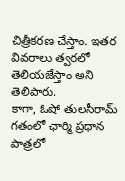చిత్రీకరణ చేస్తాం. ఇతర వివరాలు త్వరలో తెలియజేస్తాం అని తెలిపారు.
కాగా, ఓషో తులసీరామ్ గతంలో ఛార్మి ప్రధాన పాత్రలో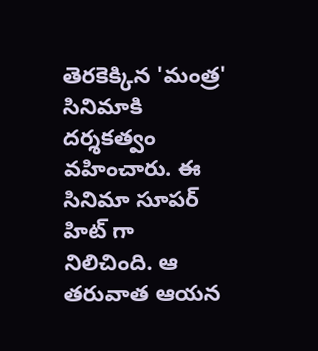తెరకెక్కిన 'మంత్ర' సినిమాకి దర్శకత్వం వహించారు. ఈ సినిమా సూపర్ హిట్ గా నిలిచింది. ఆ తరువాత ఆయన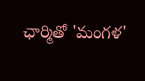ఛార్మితో 'మంగళ'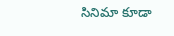సినిమా కూడా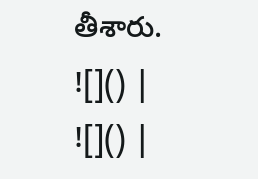తీశారు.
![]() |
![]() |